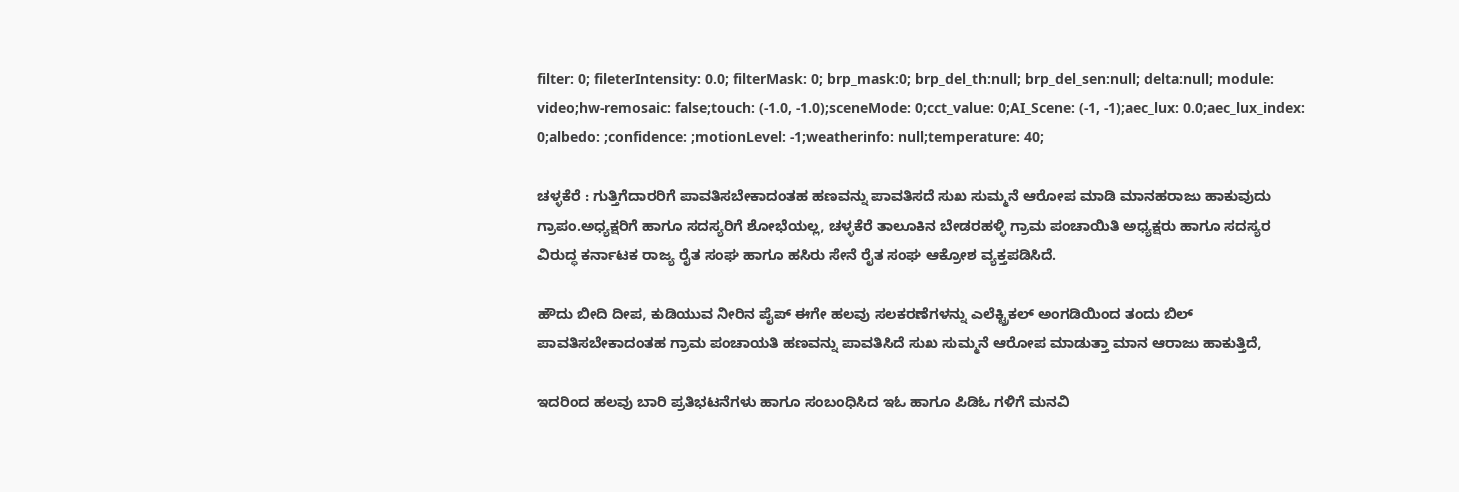filter: 0; fileterIntensity: 0.0; filterMask: 0; brp_mask:0; brp_del_th:null; brp_del_sen:null; delta:null; module: video;hw-remosaic: false;touch: (-1.0, -1.0);sceneMode: 0;cct_value: 0;AI_Scene: (-1, -1);aec_lux: 0.0;aec_lux_index: 0;albedo: ;confidence: ;motionLevel: -1;weatherinfo: null;temperature: 40;

ಚಳ್ಳಕೆರೆ : ಗುತ್ತಿಗೆದಾರರಿಗೆ ಪಾವತಿಸಬೇಕಾದಂತಹ ಹಣವನ್ನು ಪಾವತಿಸದೆ ಸುಖ ಸುಮ್ಮನೆ ಆರೋಪ ಮಾಡಿ ಮಾನಹರಾಜು ಹಾಕುವುದು ಗ್ರಾಪಂ.ಅಧ್ಯಕ್ಷರಿಗೆ ಹಾಗೂ ಸದಸ್ಯರಿಗೆ ಶೋಭೆಯಲ್ಲ, ಚಳ್ಳಕೆರೆ ತಾಲೂಕಿನ ಬೇಡರಹಳ್ಳಿ ಗ್ರಾಮ ಪಂಚಾಯಿತಿ ಅಧ್ಯಕ್ಷರು ಹಾಗೂ ಸದಸ್ಯರ ವಿರುದ್ಧ ಕರ್ನಾಟಕ ರಾಜ್ಯ ರೈತ ಸಂಘ ಹಾಗೂ ಹಸಿರು ಸೇನೆ ರೈತ ಸಂಘ ಆಕ್ರೋಶ ವ್ಯಕ್ತಪಡಿಸಿದೆ.

ಹೌದು ಬೀದಿ ದೀಪ, ಕುಡಿಯುವ ನೀರಿನ ಪೈಪ್ ಈಗೇ ಹಲವು ಸಲಕರಣೆಗಳನ್ನು ಎಲೆಕ್ಟ್ರಿಕಲ್ ಅಂಗಡಿಯಿಂದ ತಂದು ಬಿಲ್ ಪಾವತಿಸಬೇಕಾದಂತಹ ಗ್ರಾಮ ಪಂಚಾಯತಿ ಹಣವನ್ನು ಪಾವತಿಸಿದೆ ಸುಖ ಸುಮ್ಮನೆ ಆರೋಪ ಮಾಡುತ್ತಾ ಮಾನ ಆರಾಜು ಹಾಕುತ್ತಿದೆ,

ಇದರಿಂದ ಹಲವು ಬಾರಿ ಪ್ರತಿಭಟನೆಗಳು ಹಾಗೂ ಸಂಬಂಧಿಸಿದ ಇಓ ಹಾಗೂ ಪಿಡಿಓ ಗಳಿಗೆ ಮನವಿ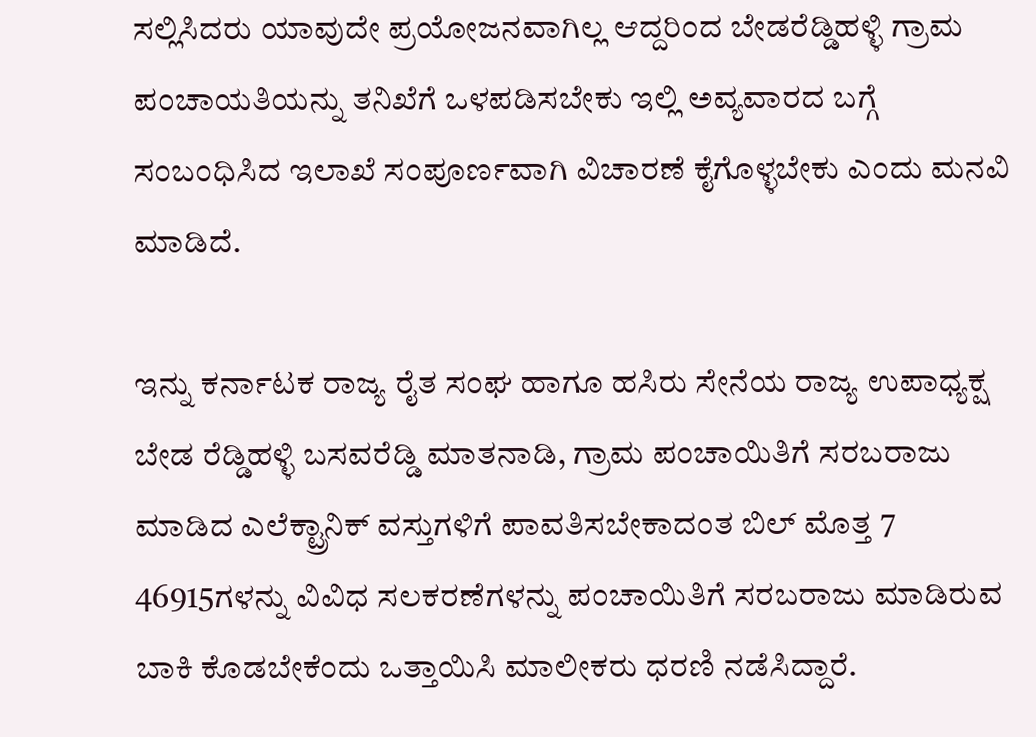ಸಲ್ಲಿಸಿದರು ಯಾವುದೇ ಪ್ರಯೋಜನವಾಗಿಲ್ಲ ಆದ್ದರಿಂದ ಬೇಡರೆಡ್ಡಿಹಳ್ಳಿ ಗ್ರಾಮ ಪಂಚಾಯತಿಯನ್ನು ತನಿಖೆಗೆ ಒಳಪಡಿಸಬೇಕು ಇಲ್ಲಿ ಅವ್ಯವಾರದ ಬಗ್ಗೆ ಸಂಬಂಧಿಸಿದ ಇಲಾಖೆ ಸಂಪೂರ್ಣವಾಗಿ ವಿಚಾರಣೆ ಕೈಗೊಳ್ಳಬೇಕು ಎಂದು ಮನವಿ ಮಾಡಿದೆ.

ಇನ್ನು ಕರ್ನಾಟಕ ರಾಜ್ಯ ರೈತ ಸಂಘ ಹಾಗೂ ಹಸಿರು ಸೇನೆಯ ರಾಜ್ಯ ಉಪಾಧ್ಯಕ್ಷ ಬೇಡ ರೆಡ್ಡಿಹಳ್ಳಿ ಬಸವರೆಡ್ಡಿ ಮಾತನಾಡಿ, ಗ್ರಾಮ ಪಂಚಾಯಿತಿಗೆ ಸರಬರಾಜು ಮಾಡಿದ ಎಲೆಕ್ಟ್ರಾನಿಕ್ ವಸ್ತುಗಳಿಗೆ ಪಾವತಿಸಬೇಕಾದಂತ ಬಿಲ್ ಮೊತ್ತ 7 46915ಗಳನ್ನು ವಿವಿಧ ಸಲಕರಣೆಗಳನ್ನು ಪಂಚಾಯಿತಿಗೆ ಸರಬರಾಜು ಮಾಡಿರುವ ಬಾಕಿ ಕೊಡಬೇಕೆಂದು ಒತ್ತಾಯಿಸಿ ಮಾಲೀಕರು ಧರಣಿ ನಡೆಸಿದ್ದಾರೆ.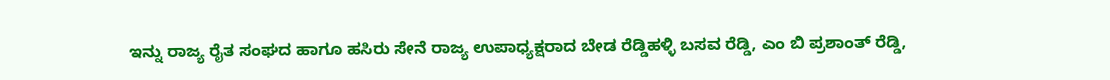ಇನ್ನು ರಾಜ್ಯ ರೈತ ಸಂಘದ ಹಾಗೂ ಹಸಿರು ಸೇನೆ ರಾಜ್ಯ ಉಪಾಧ್ಯಕ್ಷರಾದ ಬೇಡ ರೆಡ್ಡಿಹಳ್ಳಿ ಬಸವ ರೆಡ್ಡಿ, ಎಂ ಬಿ ಪ್ರಶಾಂತ್ ರೆಡ್ಡಿ,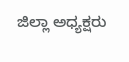ಜಿಲ್ಲಾ ಅಧ್ಯಕ್ಷರು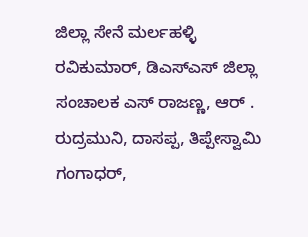ಜಿಲ್ಲಾ ಸೇನೆ ಮರ್ಲಹಳ್ಳಿ ರವಿಕುಮಾರ್, ಡಿಎಸ್ಎಸ್ ಜಿಲ್ಲಾ ಸಂಚಾಲಕ ಎಸ್ ರಾಜಣ್ಣ, ಆರ್ . ರುದ್ರಮುನಿ, ದಾಸಪ್ಪ, ತಿಪ್ಪೇಸ್ವಾಮಿ ಗಂಗಾಧರ್,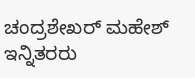ಚಂದ್ರಶೇಖರ್ ಮಹೇಶ್ ಇನ್ನಿತರರು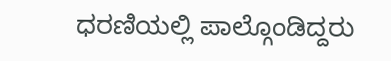ಧರಣಿಯಲ್ಲಿ ಪಾಲ್ಗೊಂಡಿದ್ದರು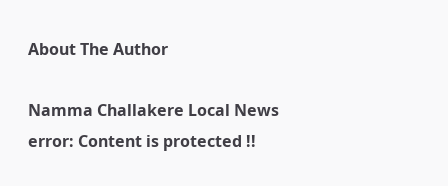About The Author

Namma Challakere Local News
error: Content is protected !!